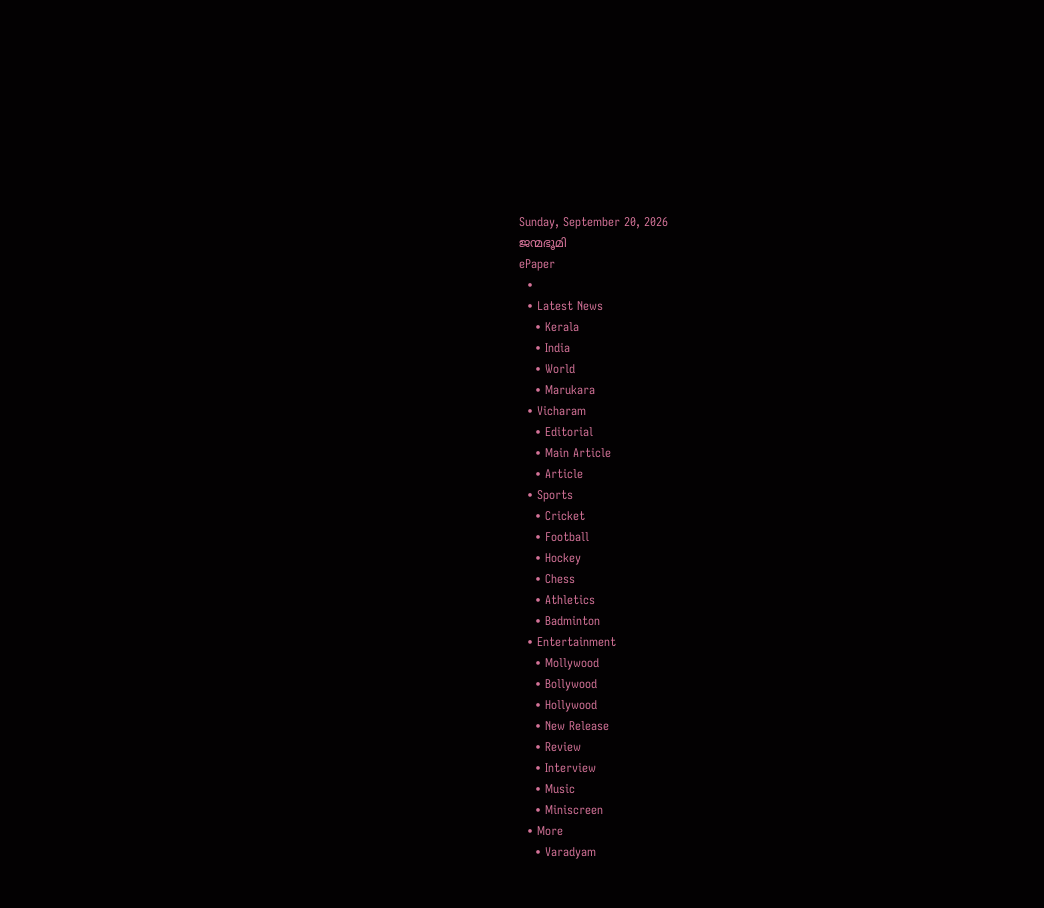Sunday, September 20, 2026
ജന്മഭൂമി
ePaper
  •
  • Latest News
    • Kerala
    • India
    • World
    • Marukara
  • Vicharam
    • Editorial
    • Main Article
    • Article
  • Sports
    • Cricket
    • Football
    • Hockey
    • Chess
    • Athletics
    • Badminton
  • Entertainment
    • Mollywood
    • Bollywood
    • Hollywood
    • New Release
    • Review
    • Interview
    • Music
    • Miniscreen
  • More
    • Varadyam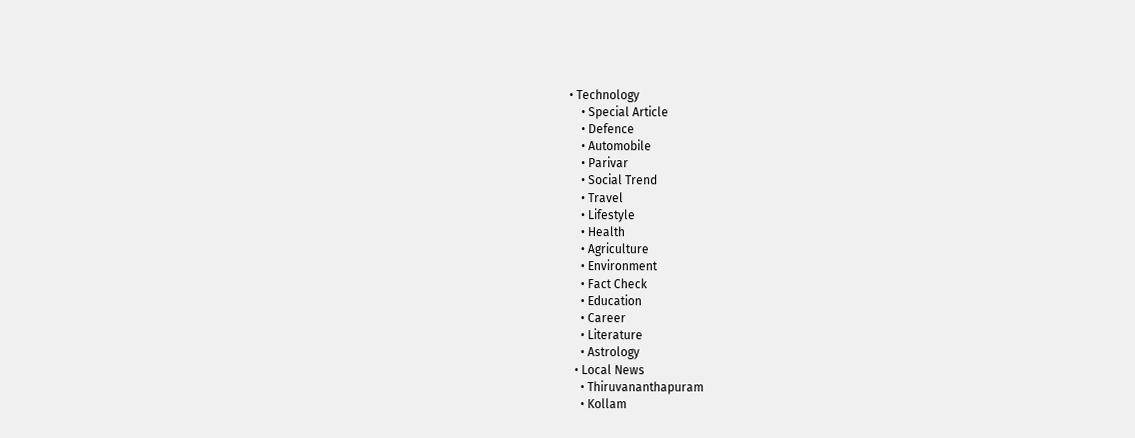• Technology
    • Special Article
    • Defence
    • Automobile
    • Parivar
    • Social Trend
    • Travel
    • Lifestyle
    • Health
    • Agriculture
    • Environment
    • Fact Check
    • Education
    • Career
    • Literature
    • Astrology
  • Local News
    • Thiruvananthapuram
    • Kollam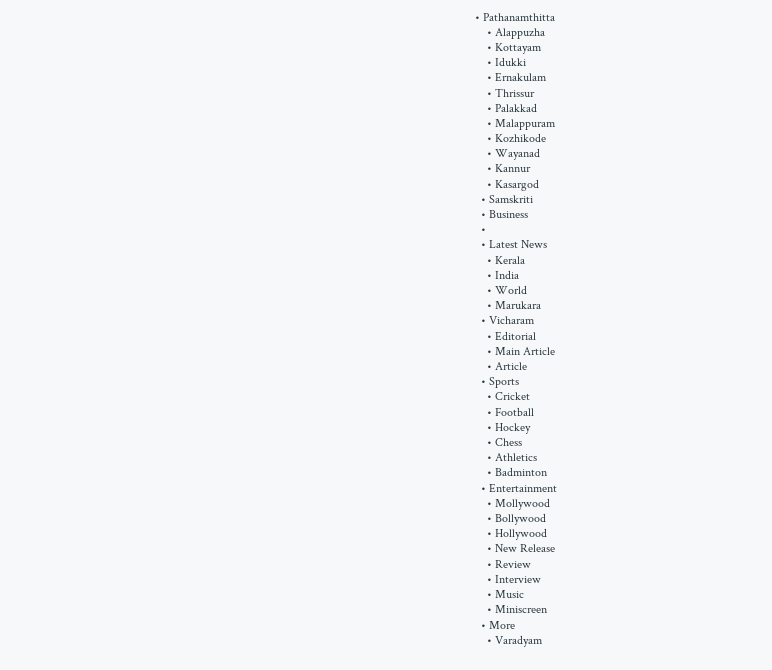• Pathanamthitta
    • Alappuzha
    • Kottayam
    • Idukki
    • Ernakulam
    • Thrissur
    • Palakkad
    • Malappuram
    • Kozhikode
    • Wayanad
    • Kannur
    • Kasargod
  • Samskriti
  • Business
  •
  • Latest News
    • Kerala
    • India
    • World
    • Marukara
  • Vicharam
    • Editorial
    • Main Article
    • Article
  • Sports
    • Cricket
    • Football
    • Hockey
    • Chess
    • Athletics
    • Badminton
  • Entertainment
    • Mollywood
    • Bollywood
    • Hollywood
    • New Release
    • Review
    • Interview
    • Music
    • Miniscreen
  • More
    • Varadyam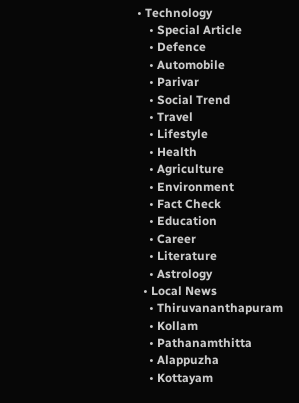• Technology
    • Special Article
    • Defence
    • Automobile
    • Parivar
    • Social Trend
    • Travel
    • Lifestyle
    • Health
    • Agriculture
    • Environment
    • Fact Check
    • Education
    • Career
    • Literature
    • Astrology
  • Local News
    • Thiruvananthapuram
    • Kollam
    • Pathanamthitta
    • Alappuzha
    • Kottayam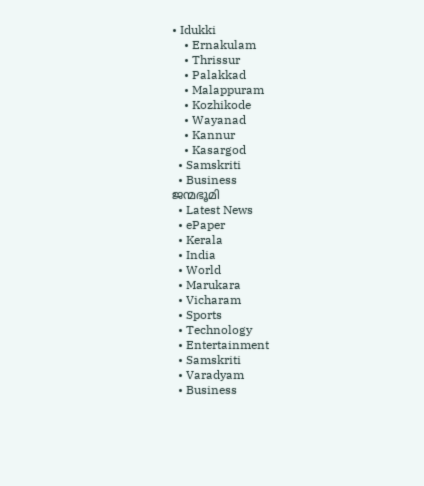• Idukki
    • Ernakulam
    • Thrissur
    • Palakkad
    • Malappuram
    • Kozhikode
    • Wayanad
    • Kannur
    • Kasargod
  • Samskriti
  • Business
ജന്മഭൂമി
  • Latest News
  • ePaper
  • Kerala
  • India
  • World
  • Marukara
  • Vicharam
  • Sports
  • Technology
  • Entertainment
  • Samskriti
  • Varadyam
  • Business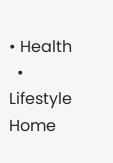• Health
  • Lifestyle
Home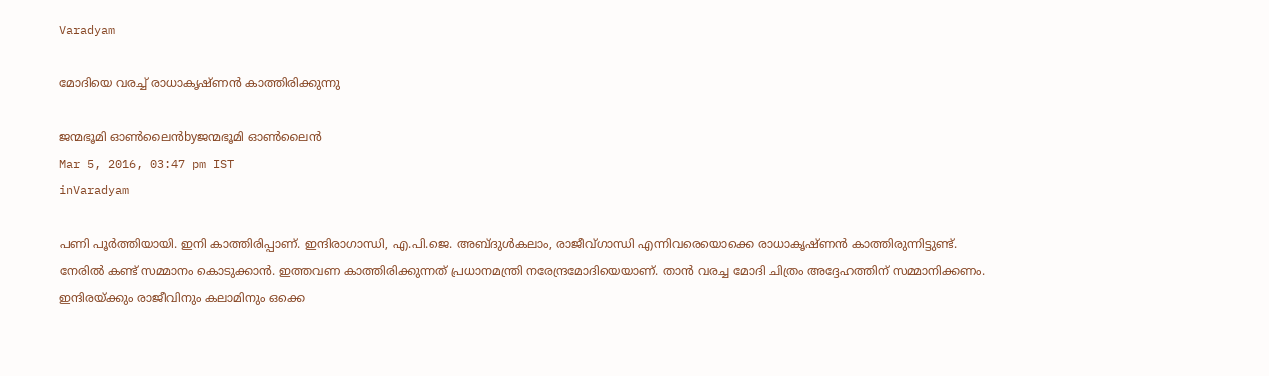Varadyam

മോദിയെ വരച്ച് രാധാകൃഷ്ണന്‍ കാത്തിരിക്കുന്നു

ജന്മഭൂമി ഓണ്‍ലൈന്‍byജന്മഭൂമി ഓണ്‍ലൈന്‍
Mar 5, 2016, 03:47 pm IST
inVaradyam

പണി പൂര്‍ത്തിയായി. ഇനി കാത്തിരിപ്പാണ്. ഇന്ദിരാഗാന്ധി, എ.പി.ജെ. അബ്ദുള്‍കലാം, രാജീവ്ഗാന്ധി എന്നിവരെയൊക്കെ രാധാകൃഷ്ണന്‍ കാത്തിരുന്നിട്ടുണ്ട്. നേരില്‍ കണ്ട് സമ്മാനം കൊടുക്കാന്‍. ഇത്തവണ കാത്തിരിക്കുന്നത് പ്രധാനമന്ത്രി നരേന്ദ്രമോദിയെയാണ്. താന്‍ വരച്ച മോദി ചിത്രം അദ്ദേഹത്തിന് സമ്മാനിക്കണം. ഇന്ദിരയ്‌ക്കും രാജീവിനും കലാമിനും ഒക്കെ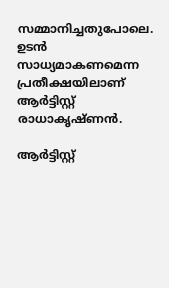സമ്മാനിച്ചതുപോലെ. ഉടന്‍ സാധ്യമാകണമെന്ന പ്രതീക്ഷയിലാണ് ആര്‍ട്ടിസ്റ്റ് രാധാകൃഷ്ണന്‍.

ആര്‍ട്ടിസ്റ്റ്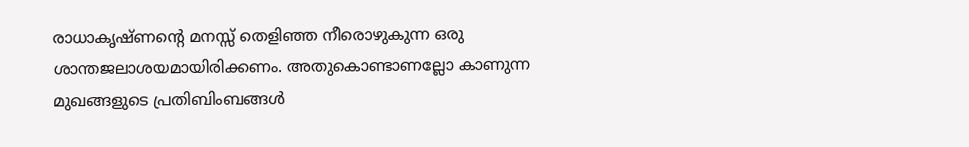രാധാകൃഷ്ണന്റെ മനസ്സ് തെളിഞ്ഞ നീരൊഴുകുന്ന ഒരു ശാന്തജലാശയമായിരിക്കണം. അതുകൊണ്ടാണല്ലോ കാണുന്ന മുഖങ്ങളുടെ പ്രതിബിംബങ്ങള്‍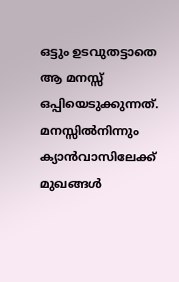ഒട്ടും ഉടവുതട്ടാതെ ആ മനസ്സ് ഒപ്പിയെടുക്കുന്നത്. മനസ്സില്‍നിന്നും ക്യാന്‍വാസിലേക്ക് മുഖങ്ങള്‍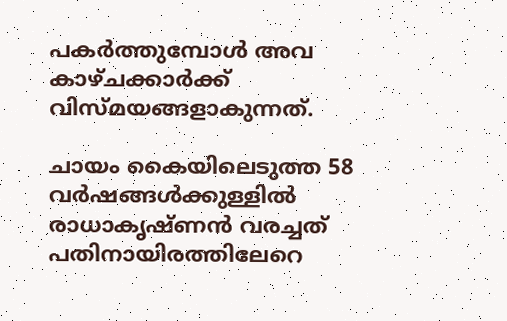പകര്‍ത്തുമ്പോള്‍ അവ കാഴ്ചക്കാര്‍ക്ക് വിസ്മയങ്ങളാകുന്നത്.

ചായം കൈയിലെടുത്ത 58 വര്‍ഷങ്ങള്‍ക്കുള്ളില്‍ രാധാകൃഷ്ണന്‍ വരച്ചത് പതിനായിരത്തിലേറെ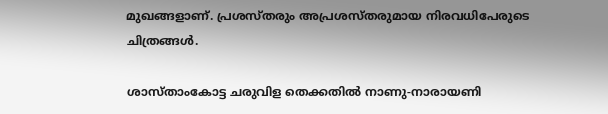മുഖങ്ങളാണ്. പ്രശസ്തരും അപ്രശസ്തരുമായ നിരവധിപേരുടെ ചിത്രങ്ങള്‍.

ശാസ്താംകോട്ട ചരുവിള തെക്കതില്‍ നാണു-നാരായണി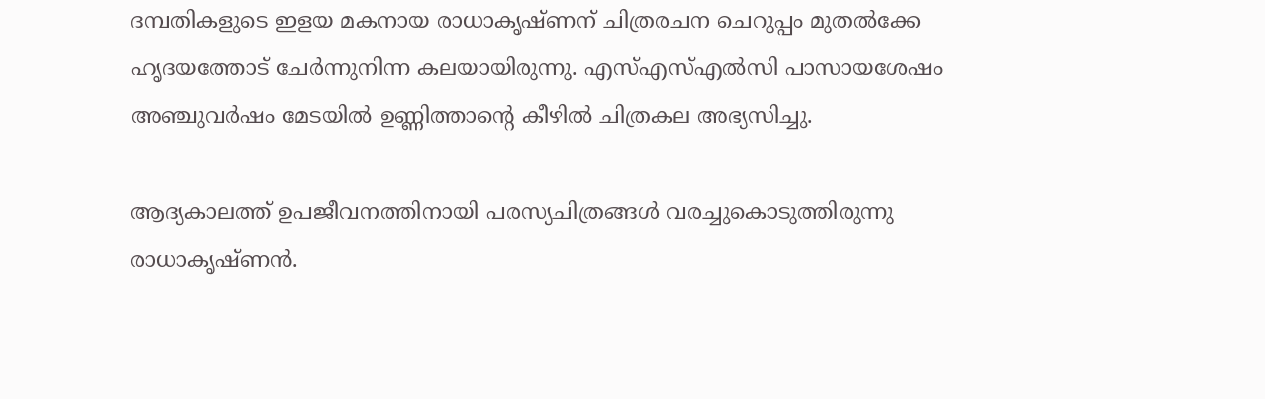ദമ്പതികളുടെ ഇളയ മകനായ രാധാകൃഷ്ണന് ചിത്രരചന ചെറുപ്പം മുതല്‍ക്കേ ഹൃദയത്തോട് ചേര്‍ന്നുനിന്ന കലയായിരുന്നു. എസ്എസ്എല്‍സി പാസായശേഷം അഞ്ചുവര്‍ഷം മേടയില്‍ ഉണ്ണിത്താന്റെ കീഴില്‍ ചിത്രകല അഭ്യസിച്ചു.

ആദ്യകാലത്ത് ഉപജീവനത്തിനായി പരസ്യചിത്രങ്ങള്‍ വരച്ചുകൊടുത്തിരുന്നു രാധാകൃഷ്ണന്‍.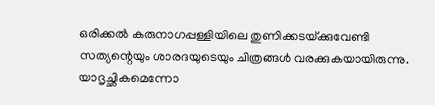ഒരിക്കല്‍ കരുനാഗപ്പള്ളിയിലെ തുണിക്കടയ്‌ക്കുവേണ്ടി സത്യന്റെയും ശാരദയുടെയും ചിത്രങ്ങള്‍ വരക്കുകയായിരുന്നു. യാദൃച്ഛികമെന്നോ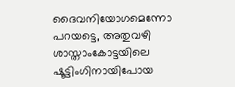ദൈവനിയോഗമെന്നോ പറയട്ടെ, അതുവഴി ശാസ്താംകോട്ടയിലെ ഷൂട്ടിംഗിനായിപോയ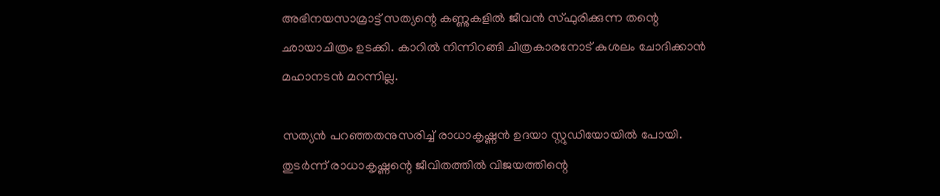അഭിനയസാമ്രാട്ട് സത്യന്റെ കണ്ണുകളില്‍ ജീവന്‍ സ്ഫുരിക്കുന്ന തന്റെ ഛായാചിത്രം ഉടക്കി. കാറില്‍ നിന്നിറങ്ങി ചിത്രകാരനോട് കുശലം ചോദിക്കാന്‍ മഹാനടന്‍ മറന്നില്ല.

സത്യന്‍ പറഞ്ഞതനുസരിച്ച് രാധാകൃഷ്ണന്‍ ഉദയാ സ്റ്റുഡിയോയില്‍ പോയി. തുടര്‍ന്ന് രാധാകൃഷ്ണന്റെ ജീവിതത്തില്‍ വിജയത്തിന്റെ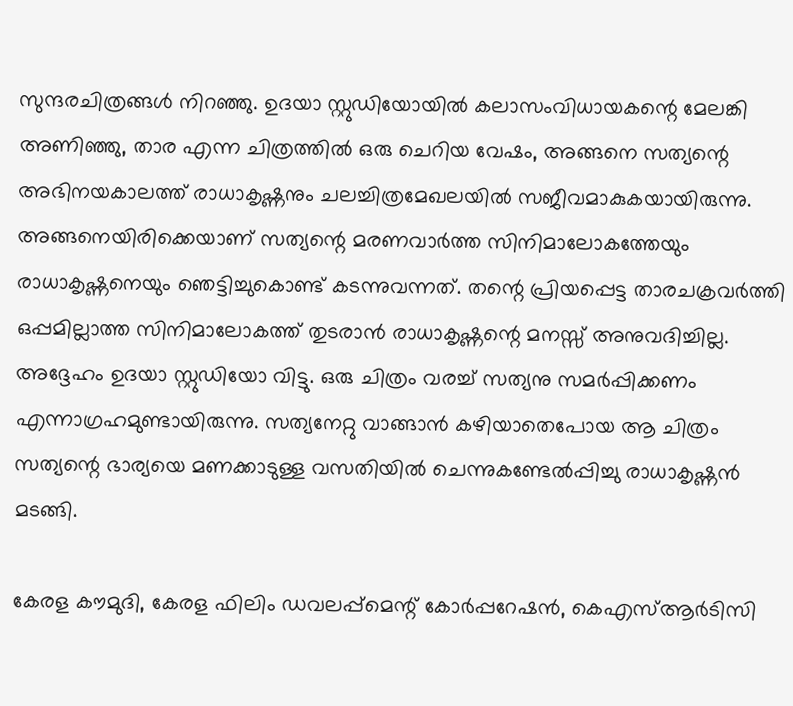സുന്ദരചിത്രങ്ങള്‍ നിറഞ്ഞു. ഉദയാ സ്റ്റുഡിയോയില്‍ കലാസംവിധായകന്റെ മേലങ്കി അണിഞ്ഞു, താര എന്ന ചിത്രത്തില്‍ ഒരു ചെറിയ വേഷം, അങ്ങനെ സത്യന്റെ അഭിനയകാലത്ത് രാധാകൃഷ്ണനും ചലച്ചിത്രമേഖലയില്‍ സജീവമാകുകയായിരുന്നു. അങ്ങനെയിരിക്കെയാണ് സത്യന്റെ മരണവാര്‍ത്ത സിനിമാലോകത്തേയും രാധാകൃഷ്ണനെയും ഞെട്ടിച്ചുകൊണ്ട് കടന്നുവന്നത്. തന്റെ പ്രിയപ്പെട്ട താരചക്രവര്‍ത്തി ഒപ്പമില്ലാത്ത സിനിമാലോകത്ത് തുടരാന്‍ രാധാകൃഷ്ണന്റെ മനസ്സ് അനുവദിച്ചില്ല. അദ്ദേഹം ഉദയാ സ്റ്റുഡിയോ വിട്ടു. ഒരു ചിത്രം വരച്ച് സത്യനു സമര്‍പ്പിക്കണം എന്നാഗ്രഹമുണ്ടായിരുന്നു. സത്യനേറ്റു വാങ്ങാന്‍ കഴിയാതെപോയ ആ ചിത്രം സത്യന്റെ ഭാര്യയെ മണക്കാടുള്ള വസതിയില്‍ ചെന്നുകണ്ടേല്‍പ്പിച്ചു രാധാകൃഷ്ണന്‍ മടങ്ങി.

കേരള കൗമുദി, കേരള ഫിലിം ഡവലപ്പ്‌മെന്റ് കോര്‍പ്പറേഷന്‍, കെഎസ്ആര്‍ടിസി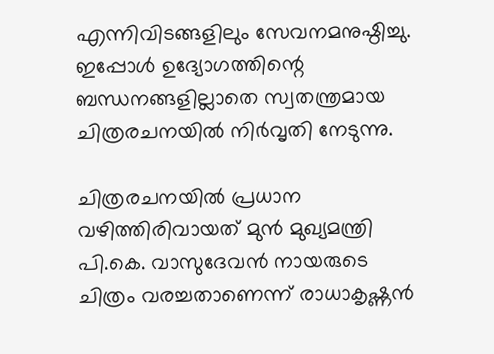എന്നിവിടങ്ങളിലും സേവനമനുഷ്ഠിച്ചു. ഇപ്പോള്‍ ഉദ്യോഗത്തിന്റെ ബന്ധനങ്ങളില്ലാതെ സ്വതന്ത്രമായ ചിത്രരചനയില്‍ നിര്‍വൃതി നേടുന്നു.

ചിത്രരചനയില്‍ പ്രധാന വഴിത്തിരിവായത് മുന്‍ മുഖ്യമന്ത്രി പി.കെ. വാസുദേവന്‍ നായരുടെ ചിത്രം വരച്ചതാണെന്ന് രാധാകൃഷ്ണന്‍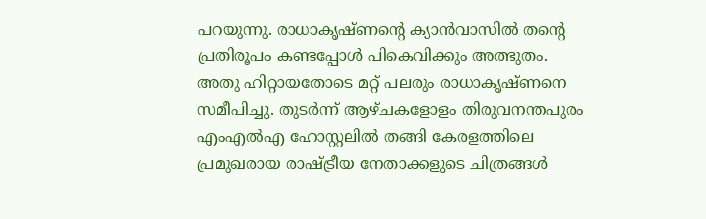പറയുന്നു. രാധാകൃഷ്ണന്റെ ക്യാന്‍വാസില്‍ തന്റെ പ്രതിരൂപം കണ്ടപ്പോള്‍ പികെവിക്കും അത്ഭുതം. അതു ഹിറ്റായതോടെ മറ്റ് പലരും രാധാകൃഷ്ണനെ സമീപിച്ചു. തുടര്‍ന്ന് ആഴ്ചകളോളം തിരുവനന്തപുരം എംഎല്‍എ ഹോസ്റ്റലില്‍ തങ്ങി കേരളത്തിലെ പ്രമുഖരായ രാഷ്‌ട്രീയ നേതാക്കളുടെ ചിത്രങ്ങള്‍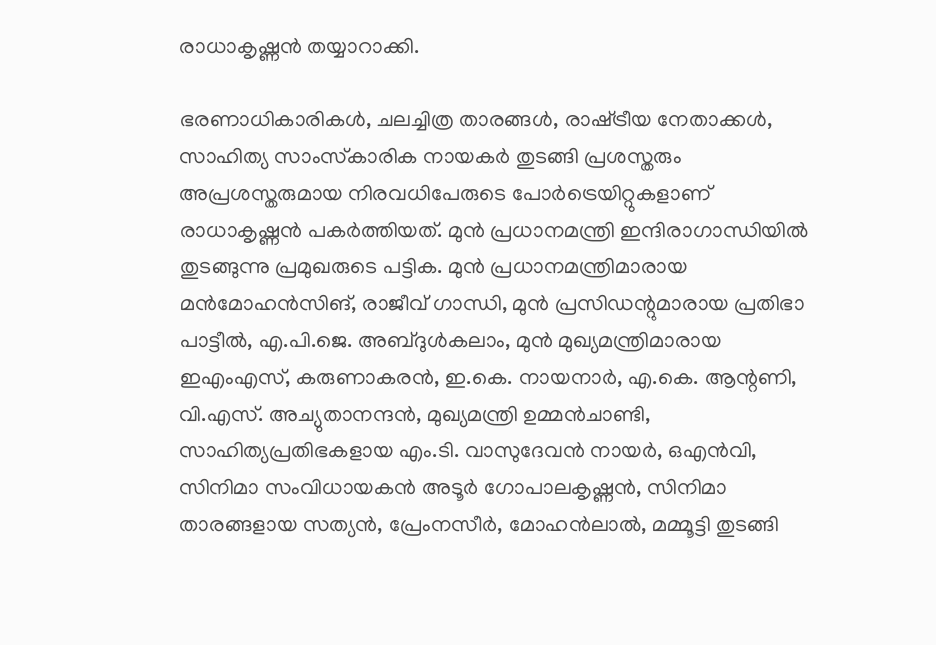രാധാകൃഷ്ണന്‍ തയ്യാറാക്കി.

ഭരണാധികാരികള്‍, ചലച്ചിത്ര താരങ്ങള്‍, രാഷ്‌ട്രീയ നേതാക്കള്‍, സാഹിത്യ സാംസ്‌കാരിക നായകര്‍ തുടങ്ങി പ്രശസ്തരും അപ്രശസ്തരുമായ നിരവധിപേരുടെ പോര്‍ട്രെയിറ്റുകളാണ് രാധാകൃഷ്ണന്‍ പകര്‍ത്തിയത്. മുന്‍ പ്രധാനമന്ത്രി ഇന്ദിരാഗാന്ധിയില്‍ തുടങ്ങുന്നു പ്രമുഖരുടെ പട്ടിക. മുന്‍ പ്രധാനമന്ത്രിമാരായ മന്‍മോഹന്‍സിങ്, രാജീവ് ഗാന്ധി, മുന്‍ പ്രസിഡന്റുമാരായ പ്രതിഭാ പാട്ടീല്‍, എ.പി.ജെ. അബ്ദുള്‍കലാം, മുന്‍ മുഖ്യമന്ത്രിമാരായ ഇഎംഎസ്, കരുണാകരന്‍, ഇ.കെ. നായനാര്‍, എ.കെ. ആന്റണി, വി.എസ്. അച്യുതാനന്ദന്‍, മുഖ്യമന്ത്രി ഉമ്മന്‍ചാണ്ടി, സാഹിത്യപ്രതിഭകളായ എം.ടി. വാസുദേവന്‍ നായര്‍, ഒഎന്‍വി, സിനിമാ സംവിധായകന്‍ അടൂര്‍ ഗോപാലകൃഷ്ണന്‍, സിനിമാ താരങ്ങളായ സത്യന്‍, പ്രേംനസീര്‍, മോഹന്‍ലാല്‍, മമ്മൂട്ടി തുടങ്ങി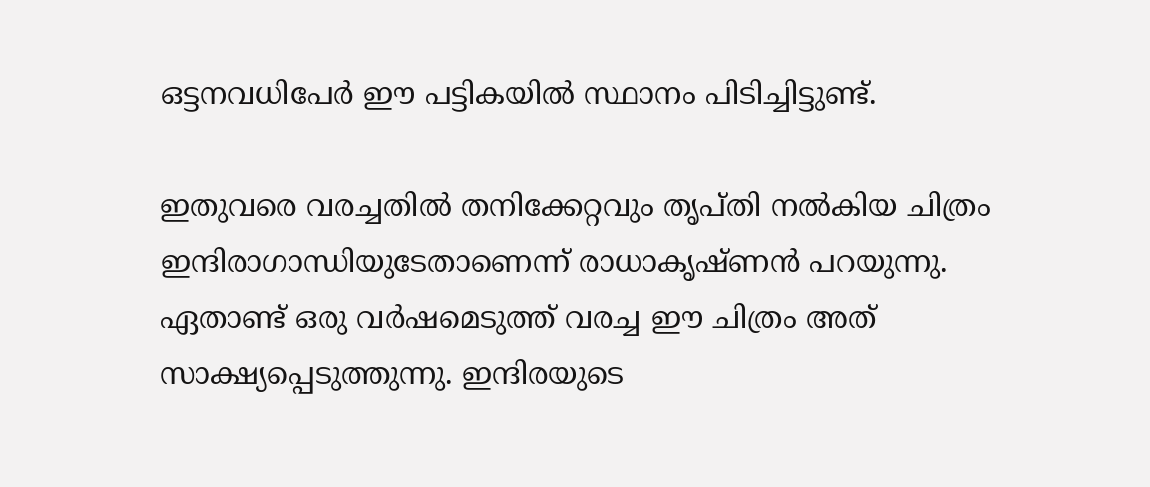ഒട്ടനവധിപേര്‍ ഈ പട്ടികയില്‍ സ്ഥാനം പിടിച്ചിട്ടുണ്ട്.

ഇതുവരെ വരച്ചതില്‍ തനിക്കേറ്റവും തൃപ്തി നല്‍കിയ ചിത്രം ഇന്ദിരാഗാന്ധിയുടേതാണെന്ന് രാധാകൃഷ്ണന്‍ പറയുന്നു. ഏതാണ്ട് ഒരു വര്‍ഷമെടുത്ത് വരച്ച ഈ ചിത്രം അത് സാക്ഷ്യപ്പെടുത്തുന്നു. ഇന്ദിരയുടെ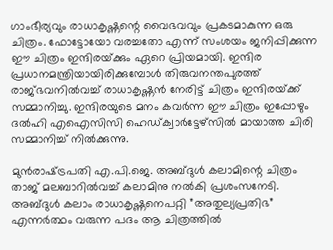ഗാംഭീര്യവും രാധാകൃഷ്ണന്റെ വൈഭവവും പ്രകടമാകുന്ന ഒരു ചിത്രം. ഫോട്ടോയോ വരച്ചതോ എന്ന് സംശയം ജനിപ്പിക്കുന്ന ഈ ചിത്രം ഇന്ദിരയ്‌ക്കും ഏറെ പ്രിയമായി. ഇന്ദിര പ്രധാനമന്ത്രിയായിരിക്കുമ്പോള്‍ തിരുവനന്തപുരത്ത് രാജ്ഭവനില്‍വച്ച് രാധാകൃഷ്ണന്‍ നേരിട്ട് ചിത്രം ഇന്ദിരയ്‌ക്ക് സമ്മാനിച്ചു. ഇന്ദിരയുടെ മനം കവര്‍ന്ന ഈ ചിത്രം ഇപ്പോഴും ദല്‍ഹി എഐസിസി ഹെഡ്ക്വാര്‍ട്ടേഴ്‌സില്‍ മായാത്ത ചിരി സമ്മാനിച്ച് നില്‍ക്കുന്നു.

മുന്‍രാഷ്‌ട്രപതി എ.പി.ജെ. അബ്ദുള്‍ കലാമിന്റെ ചിത്രം താജ് മലബാറില്‍വച്ച് കലാമിനു നല്‍കി പ്രശംസനേടി. അബ്ദുള്‍ കലാം രാധാകൃഷ്ണനെപറ്റി ”അതുല്യപ്രതിഭ” എന്നര്‍ത്ഥം വരുന്ന പദം ആ ചിത്രത്തില്‍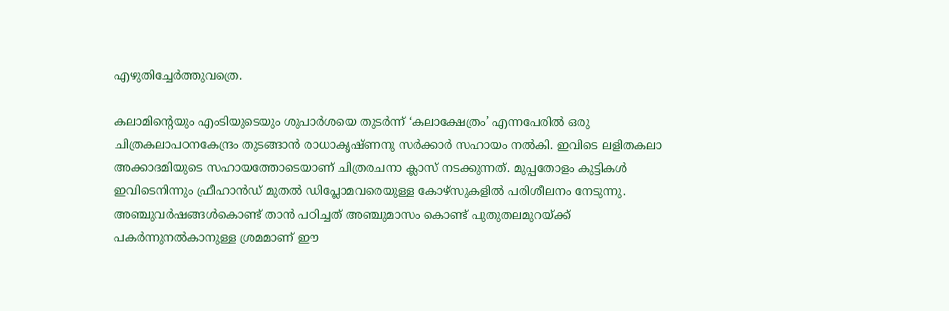എഴുതിച്ചേര്‍ത്തുവത്രെ.

കലാമിന്റെയും എംടിയുടെയും ശുപാര്‍ശയെ തുടര്‍ന്ന് ‘കലാക്ഷേത്രം’ എന്നപേരില്‍ ഒരു ചിത്രകലാപഠനകേന്ദ്രം തുടങ്ങാന്‍ രാധാകൃഷ്ണനു സര്‍ക്കാര്‍ സഹായം നല്‍കി. ഇവിടെ ലളിതകലാ അക്കാദമിയുടെ സഹായത്തോടെയാണ് ചിത്രരചനാ ക്ലാസ് നടക്കുന്നത്. മുപ്പതോളം കുട്ടികള്‍ ഇവിടെനിന്നും ഫ്രീഹാന്‍ഡ് മുതല്‍ ഡിപ്ലോമവരെയുള്ള കോഴ്‌സുകളില്‍ പരിശീലനം നേടുന്നു. അഞ്ചുവര്‍ഷങ്ങള്‍കൊണ്ട് താന്‍ പഠിച്ചത് അഞ്ചുമാസം കൊണ്ട് പുതുതലമുറയ്‌ക്ക് പകര്‍ന്നുനല്‍കാനുള്ള ശ്രമമാണ് ഈ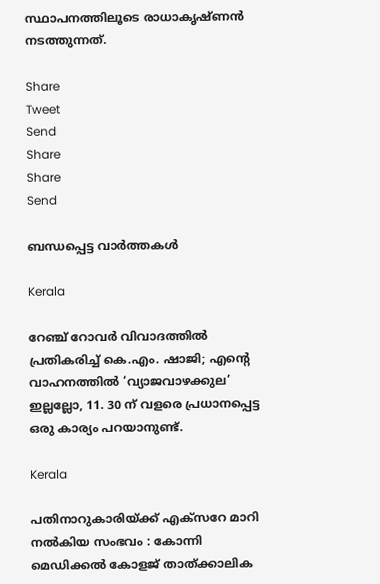സ്ഥാപനത്തിലൂടെ രാധാകൃഷ്ണന്‍ നടത്തുന്നത്.

Share
Tweet
Send
Share
Share
Send

ബന്ധപ്പെട്ട വാര്‍ത്തകള്‍

Kerala

റേഞ്ച് റോവർ വിവാദത്തിൽ പ്രതികരിച്ച് കെ.എം. ഷാജി; എന്റെ വാഹനത്തിൽ ‘വ്യാജവാഴക്കുല’ ഇല്ലല്ലോ, 11. 30 ന് വളരെ പ്രധാനപ്പെട്ട ഒരു കാര്യം പറയാനുണ്ട്.

Kerala

പതിനാറുകാരിയ്‌ക്ക് എക്‌സറേ മാറി നല്‍കിയ സംഭവം : കോന്നി മെഡിക്കല്‍ കോളജ് താത്ക്കാലിക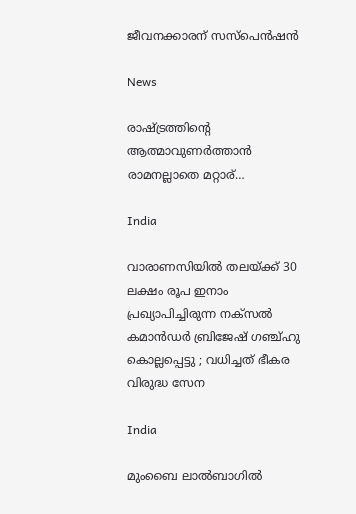ജീവനക്കാരന് സസ്‌പെന്‍ഷന്‍

News

രാഷ്‌ട്രത്തിന്റെ ആത്മാവുണര്‍ത്താന്‍ രാമനല്ലാതെ മറ്റാര്…

India

വാരാണസിയിൽ തലയ്‌ക്ക് 30 ലക്ഷം രൂപ ഇനാം പ്രഖ്യാപിച്ചിരുന്ന നക്സൽ കമാൻഡർ ബ്രിജേഷ് ഗഞ്ച്ഹു കൊല്ലപ്പെട്ടു ; വധിച്ചത് ഭീകര വിരുദ്ധ സേന

India

മുംബൈ ലാല്‍ബാഗില്‍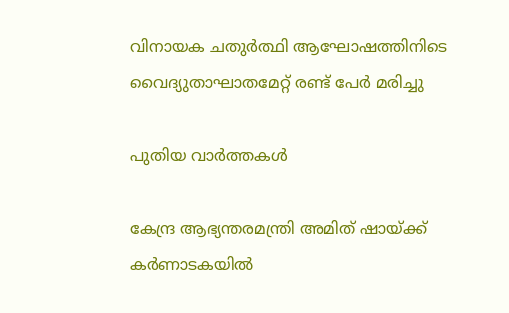വിനായക ചതുര്‍ത്ഥി ആഘോഷത്തിനിടെ വൈദ്യുതാഘാതമേറ്റ് രണ്ട് പേർ മരിച്ചു

പുതിയ വാര്‍ത്തകള്‍

കേന്ദ്ര ആഭ്യന്തരമന്ത്രി അമിത് ഷായ്‌ക്ക് കർണാടകയിൽ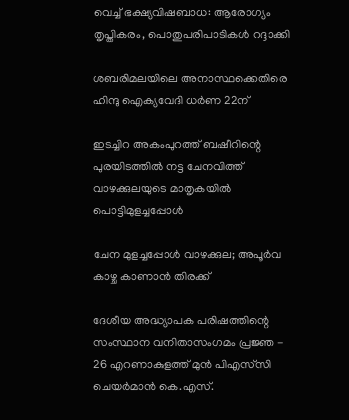വെച്ച് ഭക്ഷ്യവിഷബാധ: ആരോഗ്യം തൃപ്തികരം, പൊതുപരിപാടികള്‍ റദ്ദാക്കി

ശബരിമലയിലെ അനാസ്ഥക്കെതിരെ ഹിന്ദു ഐക്യവേദി ധര്‍ണ 22ന്

ഇടച്ചിറ അകംപുറത്ത് ബഷീറിന്റെ പുരയിടത്തില്‍ നട്ട ചേനവിത്ത് വാഴക്കുലയുടെ മാതൃകയില്‍ പൊട്ടിമുളച്ചപ്പോള്‍

ചേന മുളച്ചപ്പോള്‍ വാഴക്കുല; അപൂര്‍വ കാഴ്ച കാണാന്‍ തിരക്ക്

ദേശീയ അദ്ധ്യാപക പരിഷത്തിന്റെ സംസ്ഥാന വനിതാസംഗമം പ്രജ്ഞ - 26 എറണാകുളത്ത് മുന്‍ പിഎസ്‌സി ചെയര്‍മാന്‍ കെ.എസ്.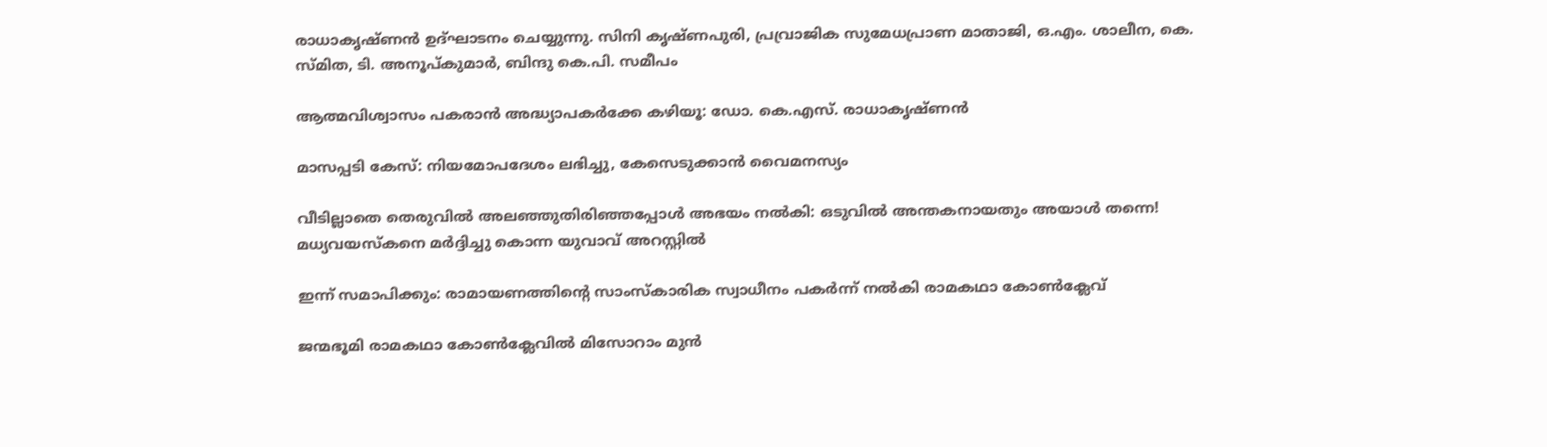രാധാകൃഷ്ണന്‍ ഉദ്ഘാടനം ചെയ്യുന്നു. സിനി കൃഷ്ണപുരി, പ്രവ്രാജിക സുമേധപ്രാണ മാതാജി, ഒ.എം. ശാലീന, കെ. സ്മിത, ടി. അനൂപ്കുമാര്‍, ബിന്ദു കെ.പി. സമീപം

ആത്മവിശ്വാസം പകരാന്‍ അദ്ധ്യാപകര്‍ക്കേ കഴിയൂ: ഡോ. കെ.എസ്. രാധാകൃഷ്ണന്‍

മാസപ്പടി കേസ്: നിയമോപദേശം ലഭിച്ചു, കേസെടുക്കാന്‍ വൈമനസ്യം

വീടില്ലാതെ തെരുവിൽ അലഞ്ഞുതിരിഞ്ഞപ്പോൾ അഭയം നൽകി: ഒടുവിൽ അന്തകനായതും അയാൾ തന്നെ! മധ്യവയസ്കനെ മർദ്ദിച്ചു കൊന്ന യുവാവ് അറസ്റ്റിൽ

ഇന്ന് സമാപിക്കും: രാമായണത്തിന്റെ സാംസ്‌കാരിക സ്വാധീനം പകര്‍ന്ന് നല്‍കി രാമകഥാ കോണ്‍ക്ലേവ്

ജന്മഭൂമി രാമകഥാ കോണ്‍ക്ലേവില്‍ മിസോറാം മുന്‍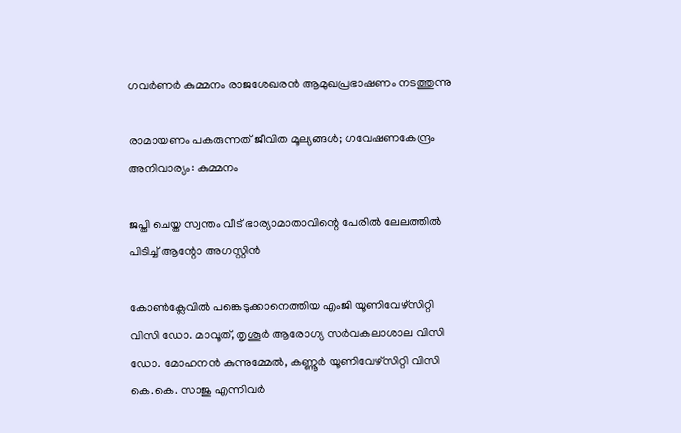ഗവര്‍ണര്‍ കുമ്മനം രാജശേഖരന്‍ ആമുഖപ്രഭാഷണം നടത്തുന്നു

രാമായണം പകരുന്നത് ജീവിത മൂല്യങ്ങള്‍; ഗവേഷണകേന്ദ്രം അനിവാര്യം: കുമ്മനം

ജപ്തി ചെയ്ത സ്വന്തം വീട് ഭാര്യാമാതാവിന്റെ പേരിൽ ലേലത്തിൽ പിടിച്ച് ആന്റോ അഗസ്റ്റിൻ

കോണ്‍ക്ലേവില്‍ പങ്കെടുക്കാനെത്തിയ എംജി യൂണിവേഴ്‌സിറ്റി വിസി ഡോ. മാവൂത്, തൃശൂര്‍ ആരോഗ്യ സര്‍വകലാശാല വിസി ഡോ. മോഹനന്‍ കുന്നുമ്മേല്‍, കണ്ണൂര്‍ യൂണിവേഴ്‌സിറ്റി വിസി കെ.കെ. സാജു എന്നിവര്‍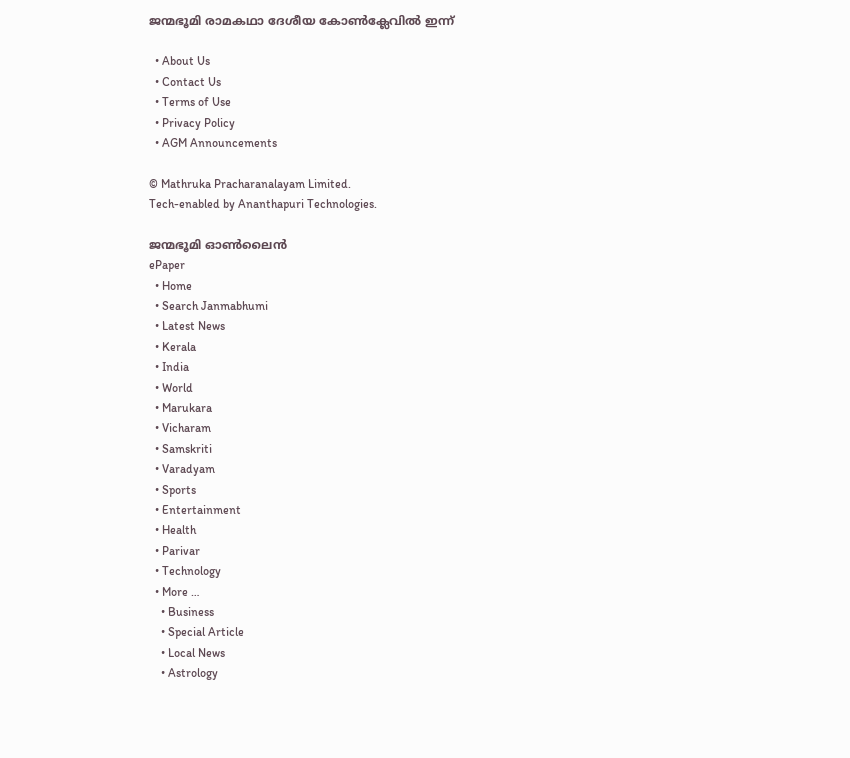ജന്മഭൂമി രാമകഥാ ദേശീയ കോണ്‍ക്ലേവില്‍ ഇന്ന്

  • About Us
  • Contact Us
  • Terms of Use
  • Privacy Policy
  • AGM Announcements

© Mathruka Pracharanalayam Limited.
Tech-enabled by Ananthapuri Technologies.

ജന്മഭൂമി ഓണ്‍ലൈന്‍
ePaper
  • Home
  • Search Janmabhumi
  • Latest News
  • Kerala
  • India
  • World
  • Marukara
  • Vicharam
  • Samskriti
  • Varadyam
  • Sports
  • Entertainment
  • Health
  • Parivar
  • Technology
  • More …
    • Business
    • Special Article
    • Local News
    • Astrology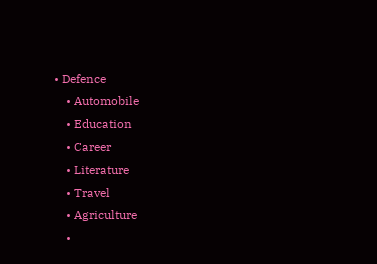• Defence
    • Automobile
    • Education
    • Career
    • Literature
    • Travel
    • Agriculture
    •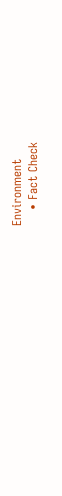Environment
    • Fact Check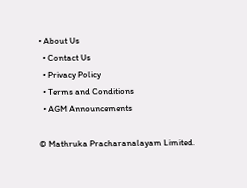• About Us
  • Contact Us
  • Privacy Policy
  • Terms and Conditions
  • AGM Announcements

© Mathruka Pracharanalayam Limited.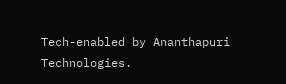Tech-enabled by Ananthapuri Technologies.